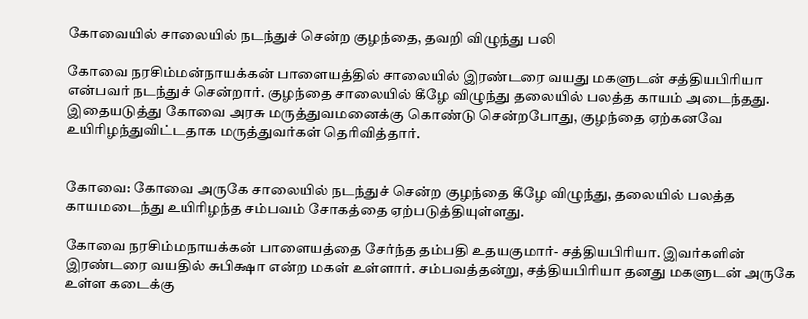கோவையில் சாலையில் நடந்துச் சென்ற குழந்தை, தவறி விழுந்து பலி

கோவை நரசிம்மன்நாயக்கன் பாளையத்தில் சாலையில் இரண்டரை வயது மகளுடன் சத்தியபிரியா என்பவர் நடந்துச் சென்றார். குழந்தை சாலையில் கீழே விழுந்து தலையில் பலத்த காயம் அடைந்தது. இதையடுத்து கோவை அரசு மருத்துவமனைக்கு கொண்டு சென்றபோது, குழந்தை ஏற்கனவே உயிரிழந்துவிட்டதாக மருத்துவர்கள் தெரிவித்தார்.


கோவை: கோவை அருகே சாலையில் நடந்துச் சென்ற குழந்தை கீழே விழுந்து, தலையில் பலத்த காயமடைந்து உயிரிழந்த சம்பவம் சோகத்தை ஏற்படுத்தியுள்ளது.

கோவை நரசிம்மநாயக்கன் பாளையத்தை சேர்ந்த தம்பதி உதயகுமார்- சத்தியபிரியா. இவர்களின் இரண்டரை வயதில் சுபிக்ஷா என்ற மகள் உள்ளார். சம்பவத்தன்று, சத்தியபிரியா தனது மகளுடன் அருகே உள்ள கடைக்கு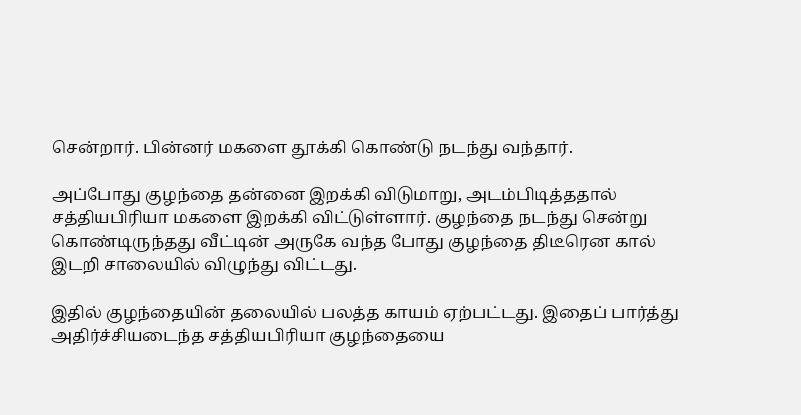சென்றார். பின்னர் மகளை தூக்கி கொண்டு நடந்து வந்தார்.

அப்போது குழந்தை தன்னை இறக்கி விடுமாறு, அடம்பிடித்ததால் சத்தியபிரியா மகளை இறக்கி விட்டுள்ளார். குழந்தை நடந்து சென்று கொண்டிருந்தது வீட்டின் அருகே வந்த போது குழந்தை திடீரென கால் இடறி சாலையில் விழுந்து விட்டது.

இதில் குழந்தையின் தலையில் பலத்த காயம் ஏற்பட்டது. இதைப் பார்த்து அதிர்ச்சியடைந்த சத்தியபிரியா குழந்தையை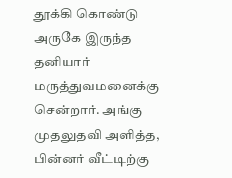தூக்கி கொண்டு அருகே இருந்த தனியார் மருத்துவமனைக்கு சென்றார். அங்கு முதலுதவி அளித்த, பின்னர் வீட்டிற்கு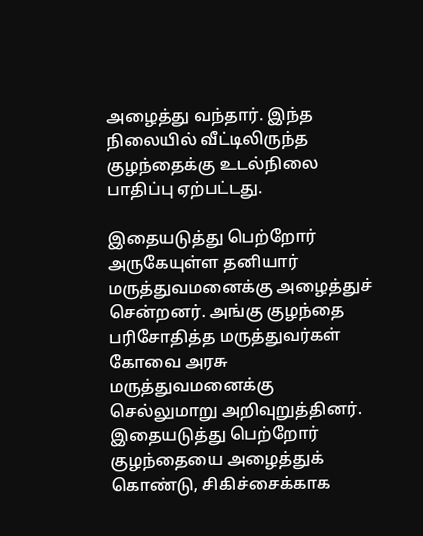அழைத்து வந்தார். இந்த நிலையில் வீட்டிலிருந்த குழந்தைக்கு உடல்நிலை பாதிப்பு ஏற்பட்டது.

இதையடுத்து பெற்றோர் அருகேயுள்ள தனியார் மருத்துவமனைக்கு அழைத்துச் சென்றனர். அங்கு குழந்தை பரிசோதித்த மருத்துவர்கள் கோவை அரசு மருத்துவமனைக்கு செல்லுமாறு அறிவுறுத்தினர். இதையடுத்து பெற்றோர் குழந்தையை அழைத்துக் கொண்டு, சிகிச்சைக்காக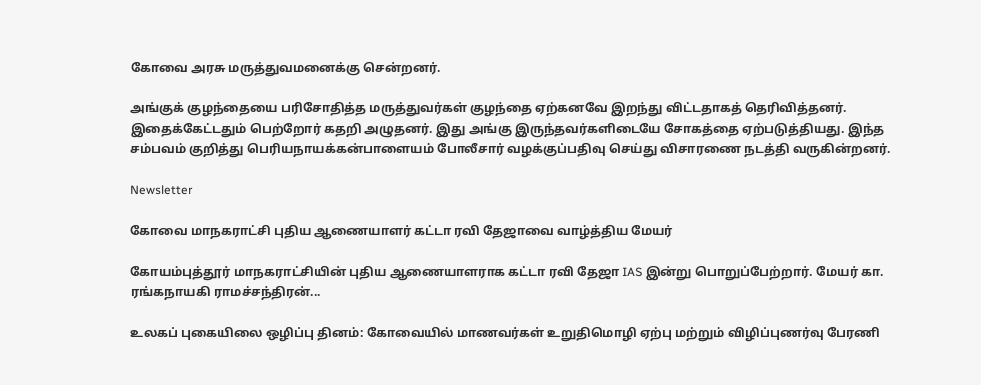கோவை அரசு மருத்துவமனைக்கு சென்றனர்.

அங்குக் குழந்தையை பரிசோதித்த மருத்துவர்கள் குழந்தை ஏற்கனவே இறந்து விட்டதாகத் தெரிவித்தனர். இதைக்கேட்டதும் பெற்றோர் கதறி அழுதனர். இது அங்கு இருந்தவர்களிடையே சோகத்தை ஏற்படுத்தியது. இந்த சம்பவம் குறித்து பெரியநாயக்கன்பாளையம் போலீசார் வழக்குப்பதிவு செய்து விசாரணை நடத்தி வருகின்றனர்.

Newsletter

கோவை மாநகராட்சி புதிய ஆணையாளர் கட்டா ரவி தேஜாவை வாழ்த்திய மேயர்

கோயம்புத்தூர் மாநகராட்சியின் புதிய ஆணையாளராக கட்டா ரவி தேஜா IAS இன்று பொறுப்பேற்றார். மேயர் கா. ரங்கநாயகி ராமச்சந்திரன்...

உலகப் புகையிலை ஒழிப்பு தினம்: கோவையில் மாணவர்கள் உறுதிமொழி ஏற்பு மற்றும் விழிப்புணர்வு பேரணி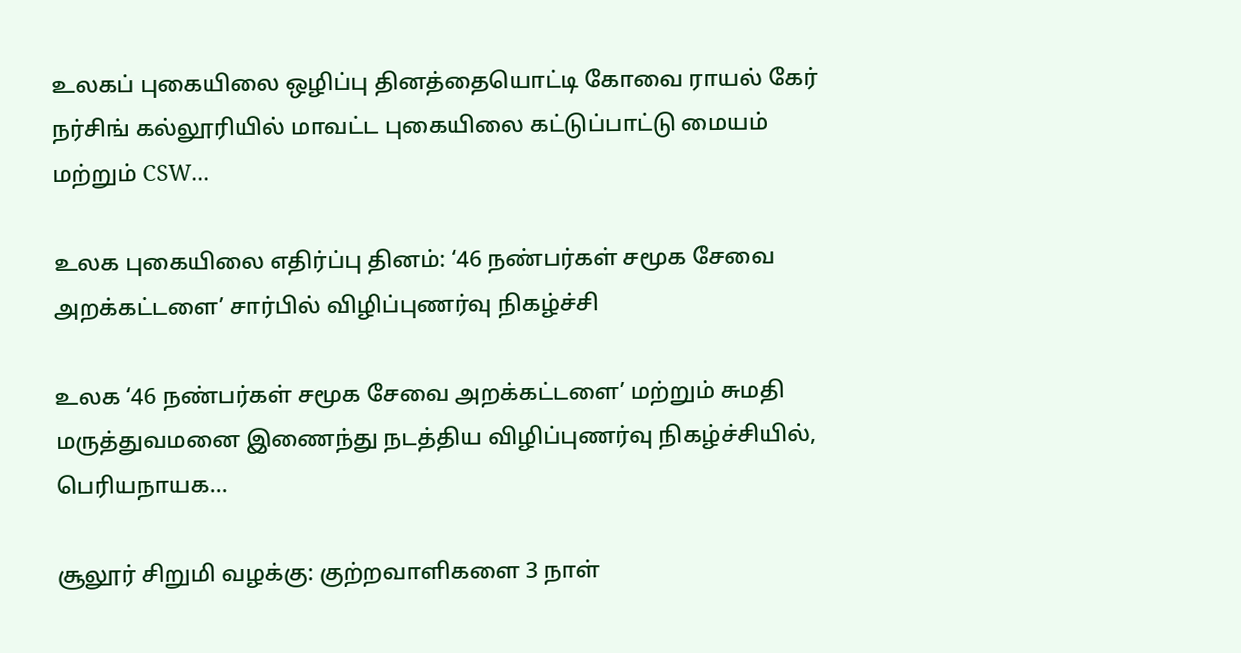உலகப் புகையிலை ஒழிப்பு தினத்தையொட்டி கோவை ராயல் கேர் நர்சிங் கல்லூரியில் மாவட்ட புகையிலை கட்டுப்பாட்டு மையம் மற்றும் CSW...

உலக புகையிலை எதிர்ப்பு தினம்: ‘46 நண்பர்கள் சமூக சேவை அறக்கட்டளை’ சார்பில் விழிப்புணர்வு நிகழ்ச்சி

உலக ‘46 நண்பர்கள் சமூக சேவை அறக்கட்டளை’ மற்றும் சுமதி மருத்துவமனை இணைந்து நடத்திய விழிப்புணர்வு நிகழ்ச்சியில், பெரியநாயக...

சூலூர் சிறுமி வழக்கு: குற்றவாளிகளை 3 நாள்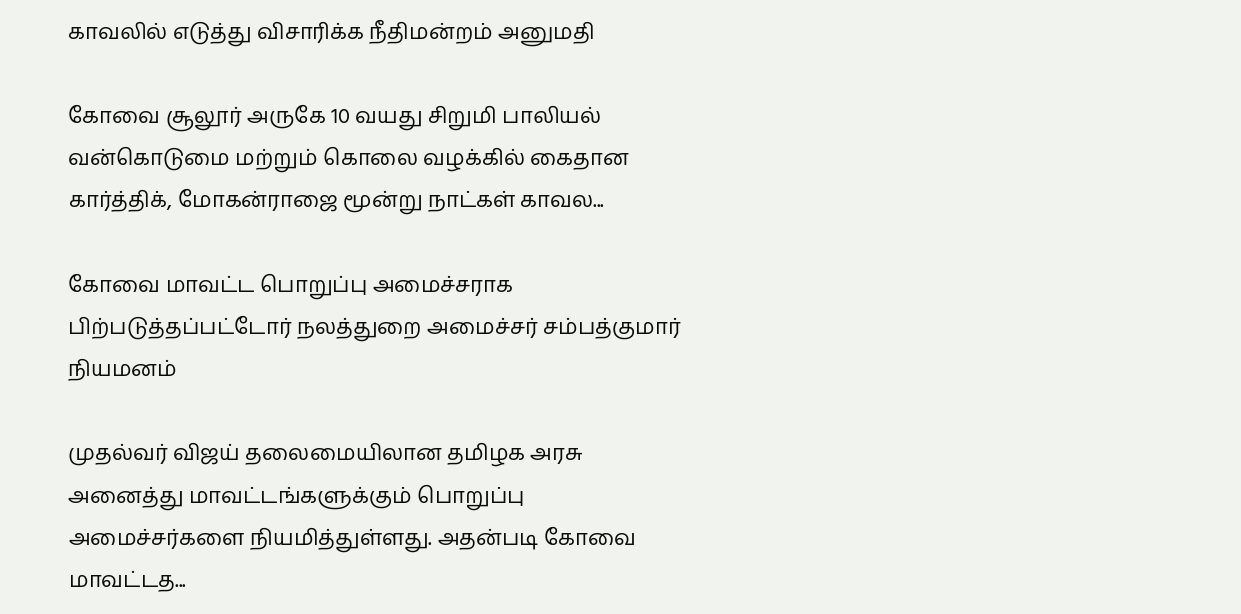காவலில் எடுத்து விசாரிக்க நீதிமன்றம் அனுமதி

கோவை சூலூர் அருகே 10 வயது சிறுமி பாலியல் வன்கொடுமை மற்றும் கொலை வழக்கில் கைதான கார்த்திக், மோகன்ராஜை மூன்று நாட்கள் காவல...

கோவை மாவட்ட பொறுப்பு அமைச்சராக பிற்படுத்தப்பட்டோர் நலத்துறை அமைச்சர் சம்பத்குமார் நியமனம்

முதல்வர் விஜய் தலைமையிலான தமிழக அரசு அனைத்து மாவட்டங்களுக்கும் பொறுப்பு அமைச்சர்களை நியமித்துள்ளது. அதன்படி கோவை மாவட்டத...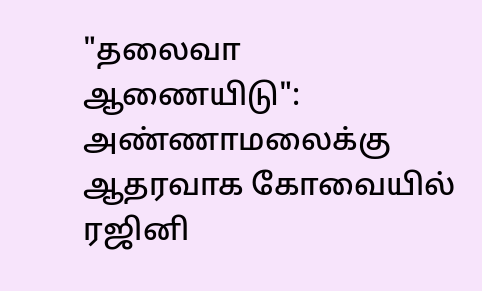"தலைவா ஆணையிடு": அண்ணாமலைக்கு ஆதரவாக கோவையில் ரஜினி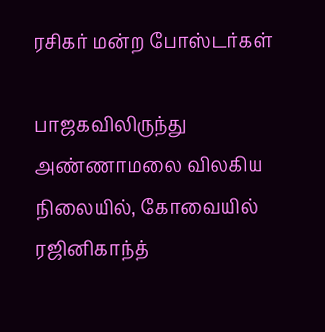ரசிகர் மன்ற போஸ்டர்கள்

பாஜகவிலிருந்து அண்ணாமலை விலகிய நிலையில், கோவையில் ரஜினிகாந்த்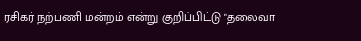ரசிகர் நற்பணி மன்றம் என்று குறிப்பிட்டு "தலைவா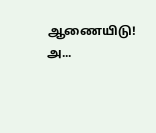ஆணையிடு! அ...